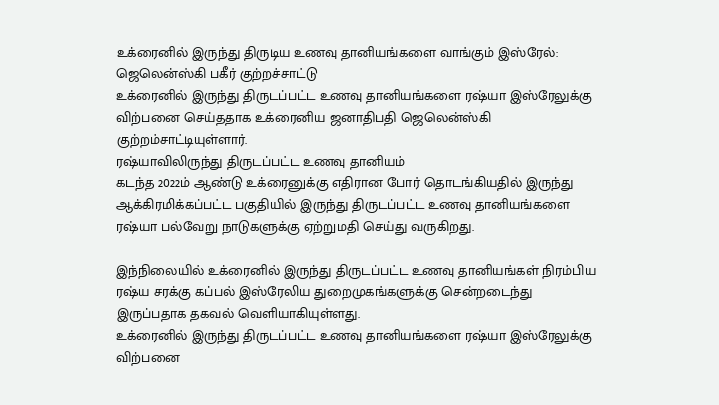உக்ரைனில் இருந்து திருடிய உணவு தானியங்களை வாங்கும் இஸ்ரேல்: ஜெலென்ஸ்கி பகீர் குற்றச்சாட்டு
உக்ரைனில் இருந்து திருடப்பட்ட உணவு தானியங்களை ரஷ்யா இஸ்ரேலுக்கு விற்பனை செய்ததாக உக்ரைனிய ஜனாதிபதி ஜெலென்ஸ்கி குற்றம்சாட்டியுள்ளார்.
ரஷ்யாவிலிருந்து திருடப்பட்ட உணவு தானியம்
கடந்த 2022ம் ஆண்டு உக்ரைனுக்கு எதிரான போர் தொடங்கியதில் இருந்து ஆக்கிரமிக்கப்பட்ட பகுதியில் இருந்து திருடப்பட்ட உணவு தானியங்களை ரஷ்யா பல்வேறு நாடுகளுக்கு ஏற்றுமதி செய்து வருகிறது.

இந்நிலையில் உக்ரைனில் இருந்து திருடப்பட்ட உணவு தானியங்கள் நிரம்பிய ரஷ்ய சரக்கு கப்பல் இஸ்ரேலிய துறைமுகங்களுக்கு சென்றடைந்து இருப்பதாக தகவல் வெளியாகியுள்ளது.
உக்ரைனில் இருந்து திருடப்பட்ட உணவு தானியங்களை ரஷ்யா இஸ்ரேலுக்கு விற்பனை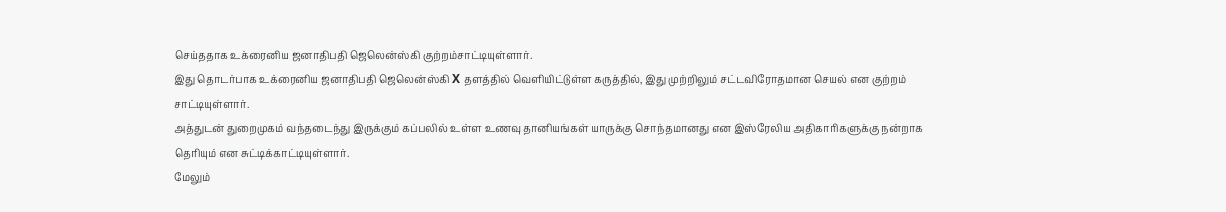செய்ததாக உக்ரைனிய ஜனாதிபதி ஜெலென்ஸ்கி குற்றம்சாட்டியுள்ளார்.
இது தொடர்பாக உக்ரைனிய ஜனாதிபதி ஜெலென்ஸ்கி X தளத்தில் வெளியிட்டுள்ள கருத்தில், இது முற்றிலும் சட்டவிரோதமான செயல் என குற்றம் சாட்டியுள்ளார்.
அத்துடன் துறைமுகம் வந்தடைந்து இருக்கும் கப்பலில் உள்ள உணவு தானியங்கள் யாருக்கு சொந்தமானது என இஸ்ரேலிய அதிகாரிகளுக்கு நன்றாக தெரியும் என சுட்டிக்காட்டியுள்ளார்.
மேலும்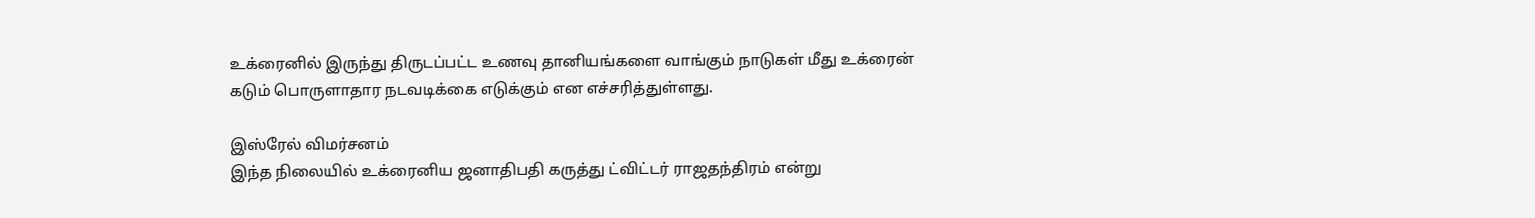உக்ரைனில் இருந்து திருடப்பட்ட உணவு தானியங்களை வாங்கும் நாடுகள் மீது உக்ரைன் கடும் பொருளாதார நடவடிக்கை எடுக்கும் என எச்சரித்துள்ளது.

இஸ்ரேல் விமர்சனம்
இந்த நிலையில் உக்ரைனிய ஜனாதிபதி கருத்து ட்விட்டர் ராஜதந்திரம் என்று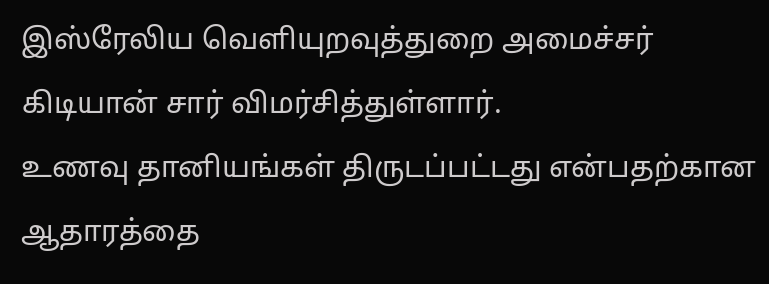இஸ்ரேலிய வெளியுறவுத்துறை அமைச்சர் கிடியான் சார் விமர்சித்துள்ளார்.
உணவு தானியங்கள் திருடப்பட்டது என்பதற்கான ஆதாரத்தை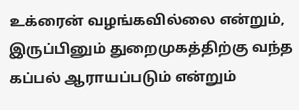உக்ரைன் வழங்கவில்லை என்றும், இருப்பினும் துறைமுகத்திற்கு வந்த கப்பல் ஆராயப்படும் என்றும்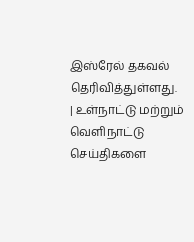இஸ்ரேல் தகவல் தெரிவித்துள்ளது.
| உள்நாட்டு மற்றும் வெளிநாட்டு செய்திகளை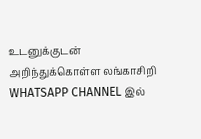உடனுக்குடன் அறிந்துக்கொள்ள லங்காசிறி WHATSAPP CHANNEL இல்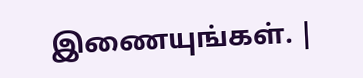இணையுங்கள். |